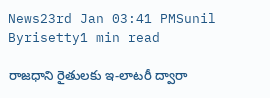News23rd Jan 03:41 PMSunil Byrisetty1 min read

రాజధాని రైతులకు ఇ-లాట‌రీ ద్వారా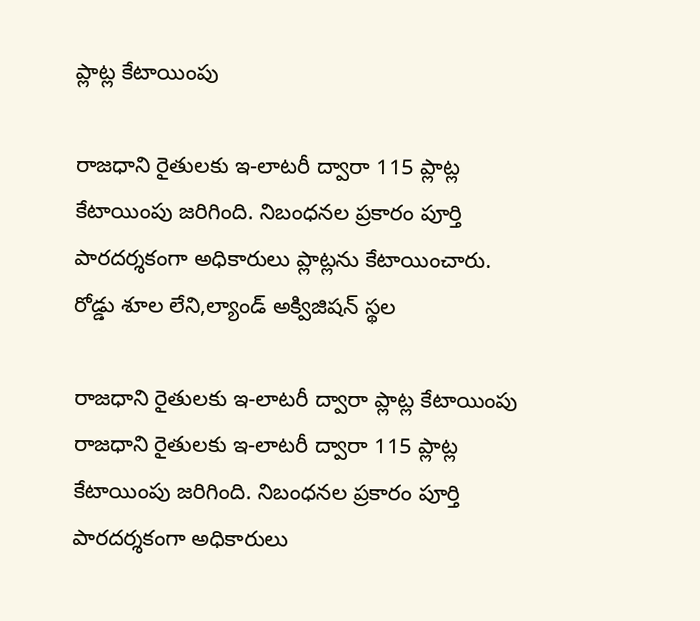ప్లాట్ల కేటాయింపు

రాజధాని రైతులకు ఇ-లాట‌రీ ద్వారా 115 ప్లాట్ల కేటాయింపు జరిగింది. నిబంధ‌న‌ల ప్ర‌కారం పూర్తి పార‌ద‌ర్శ‌కంగా అధికారులు ప్లాట్ల‌ను కేటాయించారు. రోడ్డు శూల లేని,ల్యాండ్ అక్విజిష‌న్ స్థ‌ల

రాజధాని రైతులకు ఇ-లాట‌రీ ద్వారా ప్లాట్ల కేటాయింపు
రాజధాని రైతులకు ఇ-లాట‌రీ ద్వారా 115 ప్లాట్ల కేటాయింపు జరిగింది. నిబంధ‌న‌ల ప్ర‌కారం పూర్తి పార‌ద‌ర్శ‌కంగా అధికారులు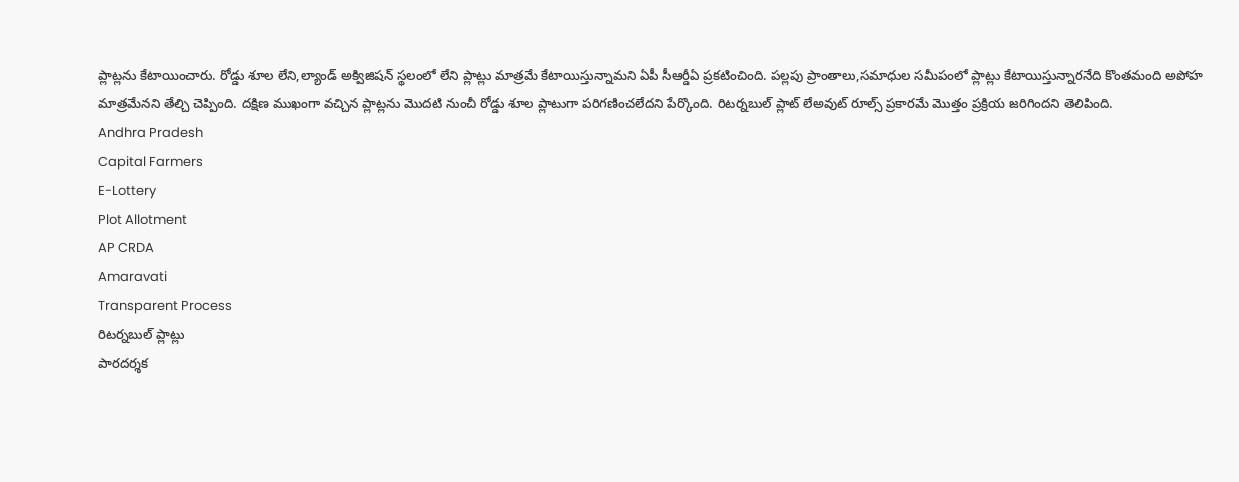ప్లాట్ల‌ను కేటాయించారు. రోడ్డు శూల లేని,ల్యాండ్ అక్విజిష‌న్ స్థ‌లంలో లేని ప్లాట్లు మాత్ర‌మే కేటాయిస్తున్నామని ఏపీ సీఆర్డీఏ ప్రకటించింది. ప‌ల్ల‌పు ప్రాంతాలు,స‌మాధుల స‌మీపంలో ప్లాట్లు కేటాయిస్తున్నార‌నేది కొంత‌మంది అపోహ‌ మాత్ర‌మేనని తేల్చి చెప్పింది. ద‌క్షిణ ముఖంగా వ‌చ్చిన ప్లాట్లను మొద‌టి నుంచీ రోడ్డు శూల ప్లాటుగా ప‌రిగ‌ణించ‌లేదని పేర్కొంది. రిట‌ర్న‌బుల్ ప్లాట్ లేఅవుట్ రూల్స్ ప్ర‌కార‌మే మొత్తం ప్ర‌క్రియ జ‌రిగిందని తెలిపింది.
Andhra Pradesh
Capital Farmers
E-Lottery
Plot Allotment
AP CRDA
Amaravati
Transparent Process
రిటర్నబుల్ ప్లాట్లు
పారదర్శక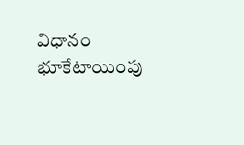విధానం
భూకేటాయింపు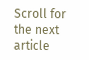Scroll for the next article